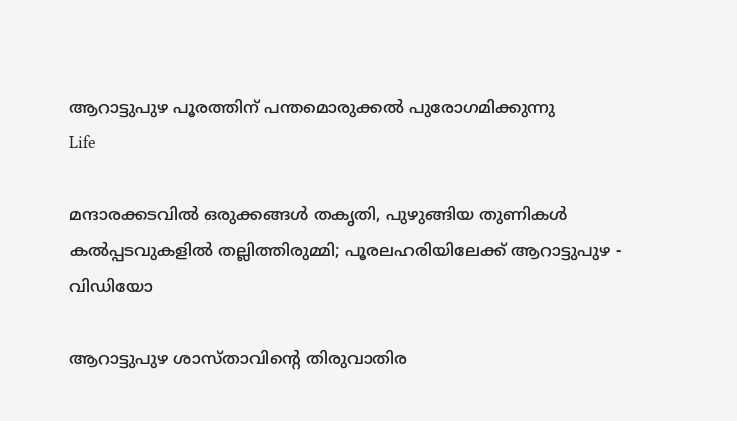ആറാട്ടുപുഴ പൂരത്തിന് പന്തമൊരുക്കല്‍ പുരോഗമിക്കുന്നു
Life

മന്ദാരക്കടവില്‍ ഒരുക്കങ്ങള്‍ തകൃതി, പുഴുങ്ങിയ തുണികള്‍ കല്‍പ്പടവുകളില്‍ തല്ലിത്തിരുമ്മി; പൂരലഹരിയിലേക്ക് ആറാട്ടുപുഴ - വിഡിയോ

ആറാട്ടുപുഴ ശാസ്താവിന്റെ തിരുവാതിര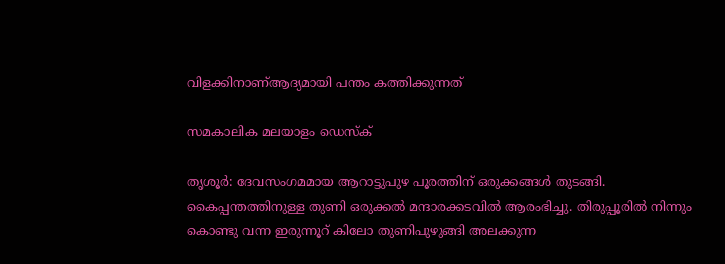വിളക്കിനാണ്ആദ്യമായി പന്തം കത്തിക്കുന്നത്

സമകാലിക മലയാളം ഡെസ്ക്

തൃശൂര്‍: ദേവസംഗമമായ ആറാട്ടുപുഴ പൂരത്തിന് ഒരുക്കങ്ങള്‍ തുടങ്ങി. കൈപ്പന്തത്തിനുള്ള തുണി ഒരുക്കല്‍ മന്ദാരക്കടവില്‍ ആരംഭിച്ചു. തിരുപ്പൂരില്‍ നിന്നും കൊണ്ടു വന്ന ഇരുന്നൂറ് കിലോ തുണിപുഴുങ്ങി അലക്കുന്ന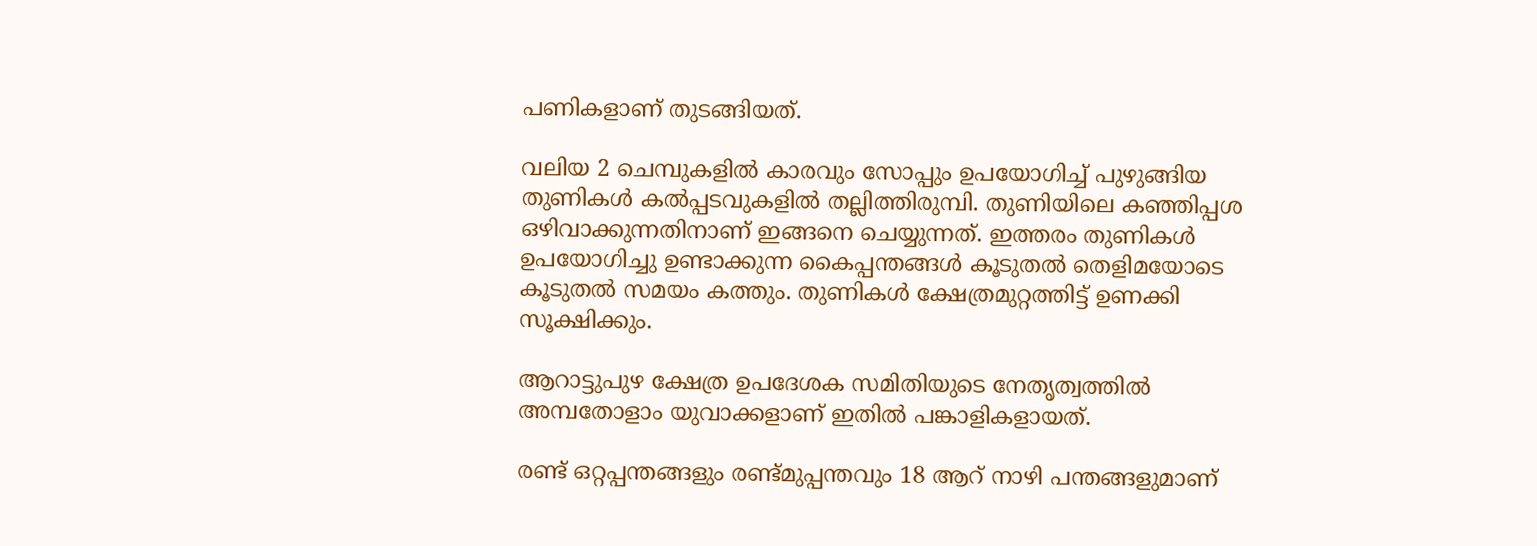പണികളാണ് തുടങ്ങിയത്.

വലിയ 2 ചെമ്പുകളില്‍ കാരവും സോപ്പും ഉപയോഗിച്ച് പുഴുങ്ങിയ തുണികള്‍ കല്‍പ്പടവുകളില്‍ തല്ലിത്തിരുമ്പി. തുണിയിലെ കഞ്ഞിപ്പശ ഒഴിവാക്കുന്നതിനാണ് ഇങ്ങനെ ചെയ്യുന്നത്. ഇത്തരം തുണികള്‍ ഉപയോഗിച്ചു ഉണ്ടാക്കുന്ന കൈപ്പന്തങ്ങള്‍ കൂടുതല്‍ തെളിമയോടെ കൂടുതല്‍ സമയം കത്തും. തുണികള്‍ ക്ഷേത്രമുറ്റത്തിട്ട് ഉണക്കി സൂക്ഷിക്കും.

ആറാട്ടുപുഴ ക്ഷേത്ര ഉപദേശക സമിതിയുടെ നേതൃത്വത്തില്‍ അമ്പതോളാം യുവാക്കളാണ് ഇതില്‍ പങ്കാളികളായത്.

രണ്ട് ഒറ്റപ്പന്തങ്ങളും രണ്ട്മുപ്പന്തവും 18 ആറ് നാഴി പന്തങ്ങളുമാണ്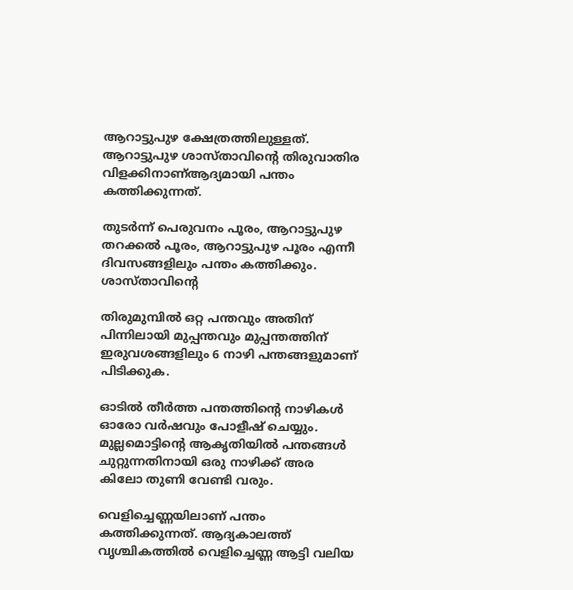ആറാട്ടുപുഴ ക്ഷേത്രത്തിലുള്ളത്. ആറാട്ടുപുഴ ശാസ്താവിന്റെ തിരുവാതിര വിളക്കിനാണ്ആദ്യമായി പന്തം കത്തിക്കുന്നത്.

തുടര്‍ന്ന് പെരുവനം പൂരം, ആറാട്ടുപുഴ തറക്കല്‍ പൂരം, ആറാട്ടുപുഴ പൂരം എന്നീ ദിവസങ്ങളിലും പന്തം കത്തിക്കും. ശാസ്താവിന്റെ

തിരുമുമ്പില്‍ ഒറ്റ പന്തവും അതിന് പിന്നിലായി മുപ്പന്തവും മുപ്പന്തത്തിന് ഇരുവശങ്ങളിലും 6 നാഴി പന്തങ്ങളുമാണ് പിടിക്കുക.

ഓടില്‍ തീര്‍ത്ത പന്തത്തിന്റെ നാഴികള്‍ ഓരോ വര്‍ഷവും പോളീഷ് ചെയ്യും. മുല്ലമൊട്ടിന്റെ ആകൃതിയില്‍ പന്തങ്ങള്‍ ചുറ്റുന്നതിനായി ഒരു നാഴിക്ക് അര കിലോ തുണി വേണ്ടി വരും.

വെളിച്ചെണ്ണയിലാണ് പന്തം കത്തിക്കുന്നത്. ആദ്യകാലത്ത് വൃശ്ചികത്തില്‍ വെളിച്ചെണ്ണ ആട്ടി വലിയ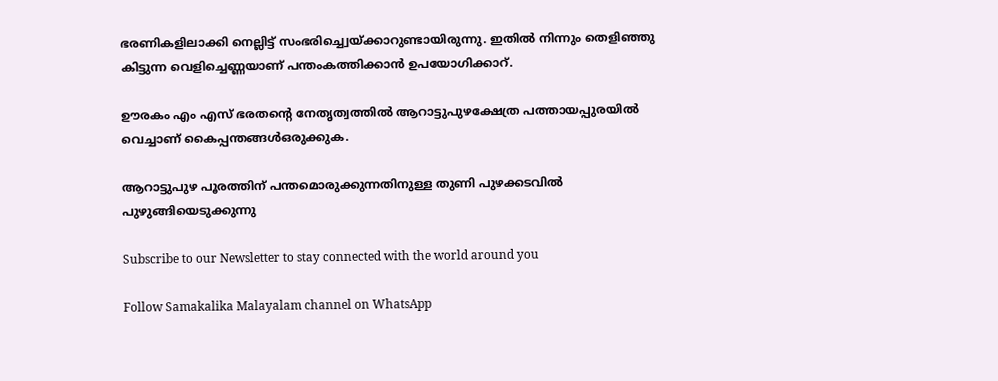ഭരണികളിലാക്കി നെല്ലിട്ട് സംഭരിച്ച്വെയ്ക്കാറുണ്ടായിരുന്നു. ഇതില്‍ നിന്നും തെളിഞ്ഞു കിട്ടുന്ന വെളിച്ചെണ്ണയാണ് പന്തംകത്തിക്കാന്‍ ഉപയോഗിക്കാറ്.

ഊരകം എം എസ് ഭരതന്റെ നേതൃത്വത്തില്‍ ആറാട്ടുപുഴക്ഷേത്ര പത്തായപ്പുരയില്‍ വെച്ചാണ് കൈപ്പന്തങ്ങള്‍ഒരുക്കുക.

ആറാട്ടുപുഴ പൂരത്തിന് പന്തമൊരുക്കുന്നതിനുള്ള തുണി പുഴക്കടവില്‍ പുഴുങ്ങിയെടുക്കുന്നു

Subscribe to our Newsletter to stay connected with the world around you

Follow Samakalika Malayalam channel on WhatsApp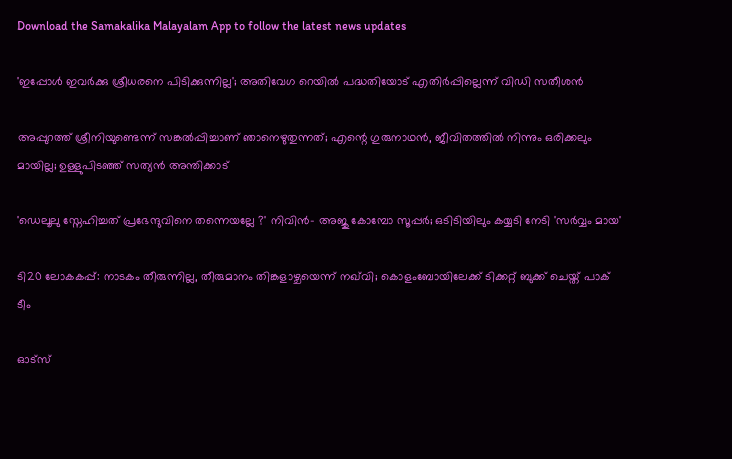Download the Samakalika Malayalam App to follow the latest news updates

'ഇപ്പോള്‍ ഇവര്‍ക്കു ശ്രീധരനെ പിടിക്കുന്നില്ല'; അതിവേഗ റെയില്‍ പദ്ധതിയോട് എതിര്‍പ്പില്ലെന്ന് വിഡി സതീശന്‍

അപ്പുറത്ത് ശ്രീനിയുണ്ടെന്ന് സങ്കല്‍പ്പിച്ചാണ് ഞാനെഴുതുന്നത്; എന്റെ ഗുരുനാഥന്‍, ജീവിതത്തില്‍ നിന്നും ഒരിക്കലും മായില്ല; ഉള്ളുപിടഞ്ഞ് സത്യന്‍ അന്തിക്കാട്

'ഡെലൂലു സ്നേഹിച്ചത് പ്രഭേന്ദുവിനെ തന്നെയല്ലേ ?' നിവിൻ- അജു കോമ്പോ സൂപ്പർ; ഒടിടിയിലും കയ്യടി നേടി 'സർവ്വം മായ'

ടി20 ലോകകപ്പ്: നാടകം തീരുന്നില്ല, തീരുമാനം തിങ്കളാഴ്ചയെന്ന് നഖ്‌വി; കൊളംബോയിലേക്ക് ടിക്കറ്റ് ബുക്ക് ചെയ്ത് പാക് ടീം

ഓട്സ്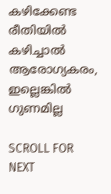കഴിക്കേണ്ട രീതിയിൽ കഴിച്ചാൽ ആരോഗ്യകരം, ഇല്ലെങ്കിൽ ഗുണമില്ല

SCROLL FOR NEXT